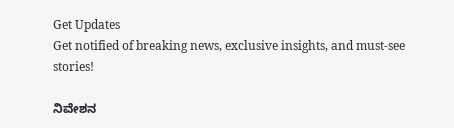Get Updates
Get notified of breaking news, exclusive insights, and must-see stories!

ನಿವೇಶನ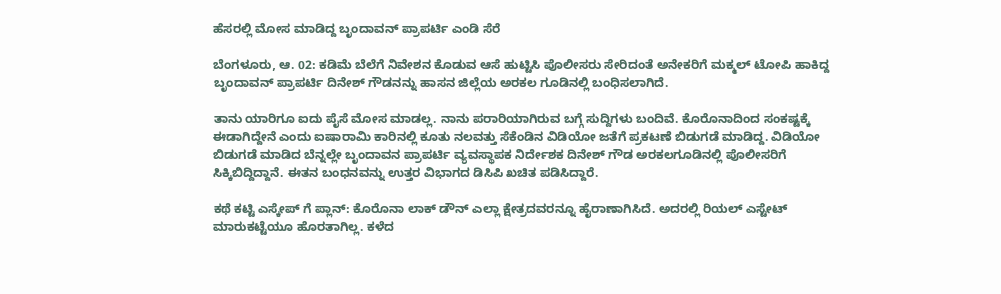ಹೆಸರಲ್ಲಿ ಮೋಸ ಮಾಡಿದ್ದ ಬೃಂದಾವನ್ ಪ್ರಾಪರ್ಟಿ ಎಂಡಿ ಸೆರೆ

ಬೆಂಗಳೂರು, ಆ. 02: ಕಡಿಮೆ ಬೆಲೆಗೆ ನಿವೇಶನ ಕೊಡುವ ಆಸೆ ಹುಟ್ಟಿಸಿ ಪೊಲೀಸರು ಸೇರಿದಂತೆ ಅನೇಕರಿಗೆ ಮಕ್ಮಲ್ ಟೋಪಿ ಹಾಕಿದ್ದ ಬೃಂದಾವನ್ ಪ್ರಾಪರ್ಟಿ ದಿನೇಶ್ ಗೌಡನನ್ನು ಹಾಸನ ಜಿಲ್ಲೆಯ ಅರಕಲ ಗೂಡಿನಲ್ಲಿ ಬಂಧಿಸಲಾಗಿದೆ.

ತಾನು ಯಾರಿಗೂ ಐದು ಪೈಸೆ ಮೋಸ ಮಾಡಲ್ಲ. ನಾನು ಪರಾರಿಯಾಗಿರುವ ಬಗ್ಗೆ ಸುದ್ದಿಗಳು ಬಂದಿವೆ. ಕೊರೊನಾದಿಂದ ಸಂಕಷ್ಟಕ್ಕೆ ಈಡಾಗಿದ್ದೇನೆ ಎಂದು ಐಷಾರಾಮಿ ಕಾರಿನಲ್ಲಿ ಕೂತು ನಲವತ್ತು ಸೆಕೆಂಡಿನ ವಿಡಿಯೋ ಜತೆಗೆ ಪ್ರಕಟಣೆ ಬಿಡುಗಡೆ ಮಾಡಿದ್ದ. ವಿಡಿಯೋ ಬಿಡುಗಡೆ ಮಾಡಿದ ಬೆನ್ನಲ್ಲೇ ಬೃಂದಾವನ ಪ್ರಾಪರ್ಟಿ ವ್ಯವಸ್ಥಾಪಕ ನಿರ್ದೇಶಕ ದಿನೇಶ್ ಗೌಡ ಅರಕಲಗೂಡಿನಲ್ಲಿ ಪೊಲೀಸರಿಗೆ ಸಿಕ್ಕಿಬಿದ್ದಿದ್ದಾನೆ. ಈತನ ಬಂಧನವನ್ನು ಉತ್ತರ ವಿಭಾಗದ ಡಿಸಿಪಿ ಖಚಿತ ಪಡಿಸಿದ್ದಾರೆ.

ಕಥೆ ಕಟ್ಟಿ ಎಸ್ಕೇಪ್ ಗೆ ಪ್ಲಾನ್: ಕೊರೊನಾ ಲಾಕ್‌ ಡೌನ್‌ ಎಲ್ಲಾ ಕ್ಷೇತ್ರದವರನ್ನೂ ಹೈರಾಣಾಗಿಸಿದೆ. ಅದರಲ್ಲಿ ರಿಯಲ್‌ ಎಸ್ಟೇಟ್‌ ಮಾರುಕಟ್ಟೆಯೂ ಹೊರತಾಗಿಲ್ಲ. ಕಳೆದ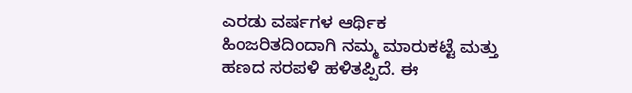ಎರಡು ವರ್ಷಗಳ ಆರ್ಥಿಕ ಹಿಂಜರಿತದಿಂದಾಗಿ ನಮ್ಮ ಮಾರುಕಟ್ಟೆ ಮತ್ತು ಹಣದ ಸರಪಳಿ ಹಳಿತಪ್ಪಿದೆ. ಈ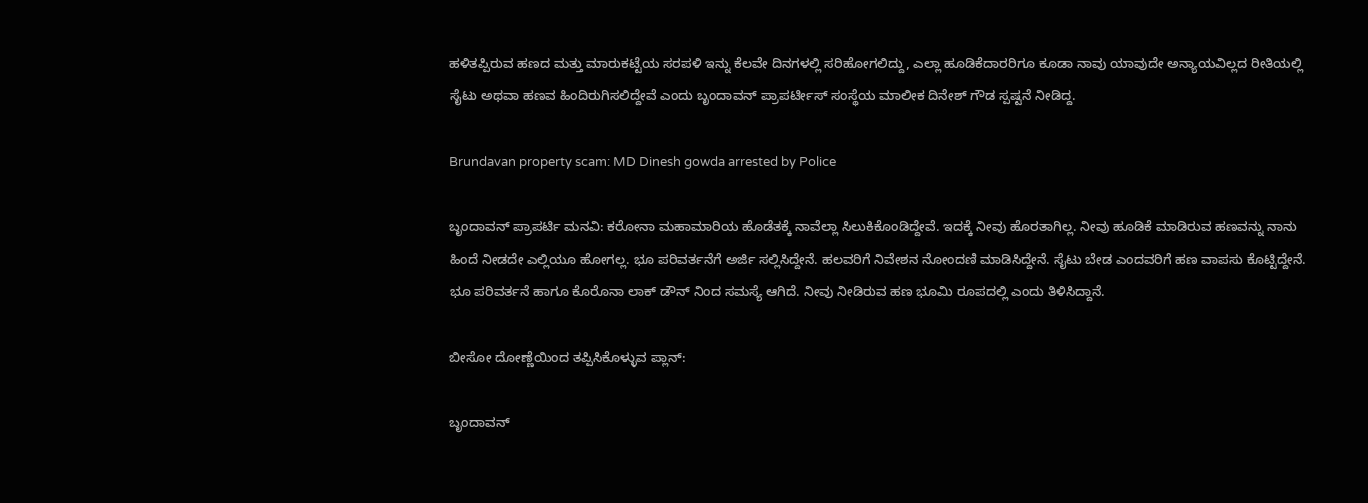ಹಳಿತಪ್ಪಿರುವ ಹಣದ ಮತ್ತು ಮಾರುಕಟ್ಟೆಯ ಸರಪಳಿ ಇನ್ನು ಕೆಲವೇ ದಿನಗಳಲ್ಲಿ ಸರಿಹೋಗಲಿದ್ದು, ಎಲ್ಲಾ ಹೂಡಿಕೆದಾರರಿಗೂ ಕೂಡಾ ನಾವು ಯಾವುದೇ ಅನ್ಯಾಯವಿಲ್ಲದ ರೀತಿಯಲ್ಲಿ ಸೈಟು ಅಥವಾ ಹಣವ ಹಿಂದಿರುಗಿಸಲಿದ್ದೇವೆ ಎಂದು ಬೃಂದಾವನ್ ಪ್ರಾಪರ್ಟೀಸ್ ಸಂಸ್ಥೆಯ ಮಾಲೀಕ ದಿನೇಶ್‌ ಗೌಡ ಸ್ಪಷ್ಟನೆ ನೀಡಿದ್ದ.

Brundavan property scam: MD Dinesh gowda arrested by Police

ಬೃಂದಾವನ್ ಪ್ರಾಪರ್ಟಿ ಮನವಿ: ಕರೋನಾ ಮಹಾಮಾರಿಯ ಹೊಡೆತಕ್ಕೆ ನಾವೆಲ್ಲಾ ಸಿಲುಕಿಕೊಂಡಿದ್ದೇವೆ. ಇದಕ್ಕೆ ನೀವು ಹೊರತಾಗಿಲ್ಲ. ನೀವು ಹೂಡಿಕೆ ಮಾಡಿರುವ ಹಣವನ್ನು ನಾನು ಹಿಂದೆ ನೀಡದೇ ಎಲ್ಲಿಯೂ ಹೋಗಲ್ಲ. ಭೂ ಪರಿವರ್ತನೆಗೆ ಅರ್ಜಿ ಸಲ್ಲಿಸಿದ್ದೇನೆ. ಹಲವರಿಗೆ ನಿವೇಶನ ನೋಂದಣಿ ಮಾಡಿಸಿದ್ದೇನೆ. ಸೈಟು ಬೇಡ ಎಂದವರಿಗೆ ಹಣ ವಾಪಸು ಕೊಟ್ಟಿದ್ದೇನೆ. ಭೂ ಪರಿವರ್ತನೆ ಹಾಗೂ ಕೊರೊನಾ ಲಾಕ್ ಡೌನ್ ನಿಂದ ಸಮಸ್ಯೆ ಆಗಿದೆ. ನೀವು ನೀಡಿರುವ ಹಣ ಭೂಮಿ ರೂಪದಲ್ಲಿ ಎಂದು ತಿಳಿಸಿದ್ದಾನೆ.

ಬೀಸೋ ದೋಣ್ಣೆಯಿಂದ ತಪ್ಪಿಸಿಕೊಳ್ಳುವ ಪ್ಲಾನ್:

ಬೃಂದಾವನ್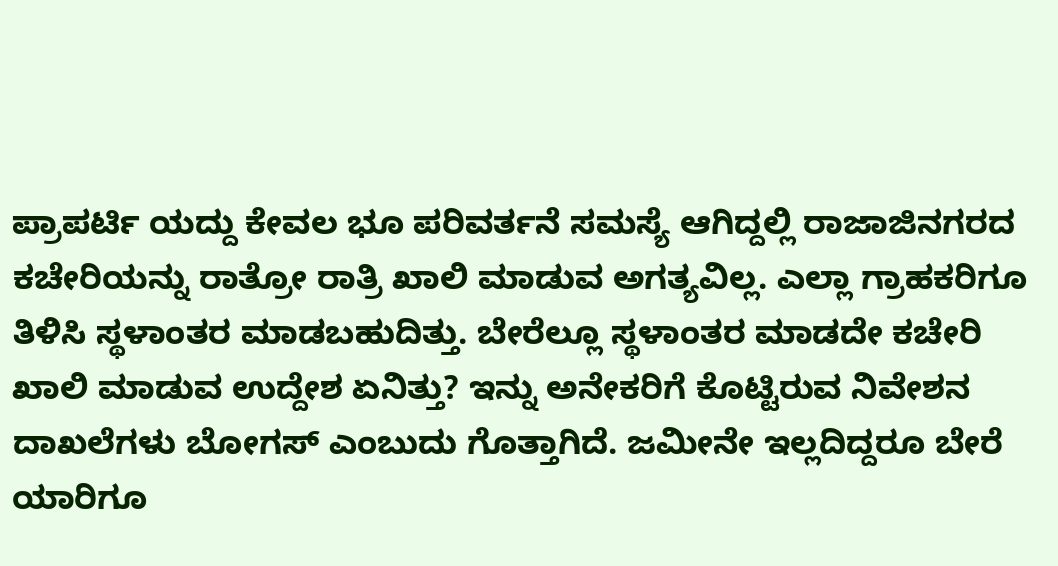ಪ್ರಾಪರ್ಟಿ ಯದ್ದು ಕೇವಲ ಭೂ ಪರಿವರ್ತನೆ ಸಮಸ್ಯೆ ಆಗಿದ್ದಲ್ಲಿ ರಾಜಾಜಿನಗರದ ಕಚೇರಿಯನ್ನು ರಾತ್ರೋ ರಾತ್ರಿ ಖಾಲಿ ಮಾಡುವ ಅಗತ್ಯವಿಲ್ಲ. ಎಲ್ಲಾ ಗ್ರಾಹಕರಿಗೂ ತಿಳಿಸಿ ಸ್ಥಳಾಂತರ ಮಾಡಬಹುದಿತ್ತು. ಬೇರೆಲ್ಲೂ ಸ್ಥಳಾಂತರ ಮಾಡದೇ ಕಚೇರಿ ಖಾಲಿ ಮಾಡುವ ಉದ್ದೇಶ ಏನಿತ್ತು? ಇನ್ನು ಅನೇಕರಿಗೆ ಕೊಟ್ಟಿರುವ ನಿವೇಶನ ದಾಖಲೆಗಳು ಬೋಗಸ್ ಎಂಬುದು ಗೊತ್ತಾಗಿದೆ. ಜಮೀನೇ ಇಲ್ಲದಿದ್ದರೂ ಬೇರೆ ಯಾರಿಗೂ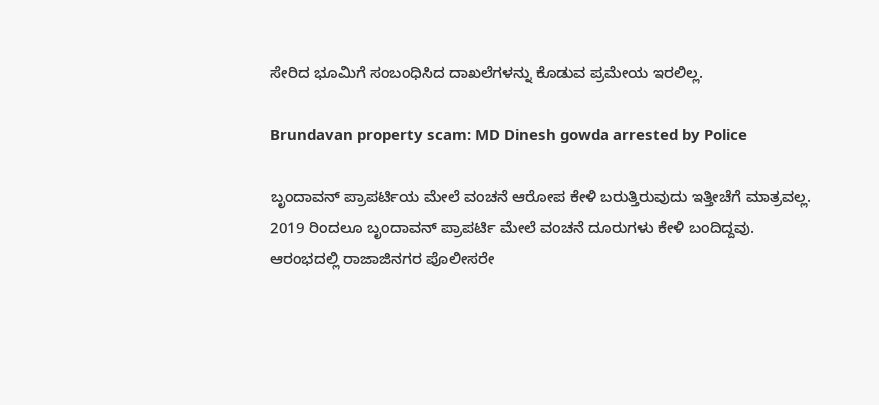ಸೇರಿದ ಭೂಮಿಗೆ ಸಂಬಂಧಿಸಿದ ದಾಖಲೆಗಳನ್ನು ಕೊಡುವ ಪ್ರಮೇಯ ಇರಲಿಲ್ಲ.

Brundavan property scam: MD Dinesh gowda arrested by Police

ಬೃಂದಾವನ್ ಪ್ರಾಪರ್ಟಿಯ ಮೇಲೆ ವಂಚನೆ ಆರೋಪ ಕೇಳಿ ಬರುತ್ತಿರುವುದು ಇತ್ತೀಚೆಗೆ ಮಾತ್ರವಲ್ಲ. 2019 ರಿಂದಲೂ ಬೃಂದಾವನ್ ಪ್ರಾಪರ್ಟಿ ಮೇಲೆ ವಂಚನೆ ದೂರುಗಳು ಕೇಳಿ ಬಂದಿದ್ದವು. ಆರಂಭದಲ್ಲಿ ರಾಜಾಜಿನಗರ ಪೊಲೀಸರೇ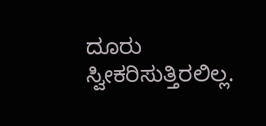ದೂರು ಸ್ವೀಕರಿಸುತ್ತಿರಲಿಲ್ಲ.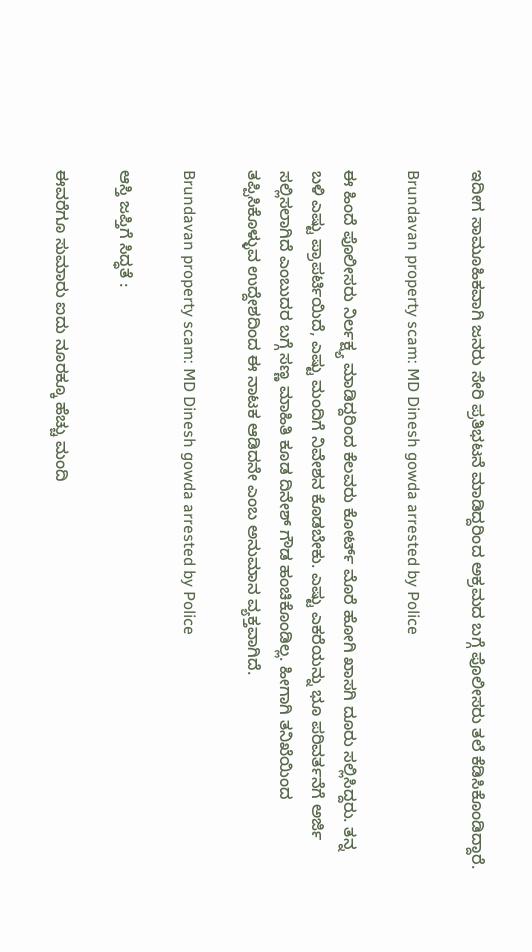ಇದೀಗ ಸಾಮೂಹಿಕವಾಗಿ ಜನರು ಸೇರಿ ಪ್ರತಿಭಟನೆ ಮಾಡಿದ್ದರಿಂದ ಅಕ್ರಮದ ಬಗ್ಗೆ ಪೊಲೀಸರು ತಲೆ ಕೆಡಿಸಿಕೊಂಡಿದ್ದಾರೆ.

Brundavan property scam: MD Dinesh gowda arrested by Police

ಈ ಹಿಂದೆ ಪೊಲೀಸರು ನಿರ್ಲಕ್ಷ್ಯ ಮಾಡಿದ್ದರಿಂದ ಕೆಲವರು ಕೋರ್ಟ್ ಮೊರೆ ಹೋಗಿ ಖಾಸಗಿ ದೂರು ಸಲ್ಲಿಸಿದ್ದರು. ತನ್ನ ಬಳಿ ಎಷ್ಟು ಪ್ರಾಪರ್ಟಿಯಿದೆ, ಎಷ್ಟು ಮಂದಿಗೆ ನಿವೇಶನ ಕೊಡಬೇಕು. ಎಷ್ಟು ಎಕರೆಯನ್ನು ಭೂ ಪರಿವರ್ತನೆಗೆ ಅರ್ಜಿ ಸಲ್ಲಿಸಲಾಗಿದೆ ಎಂಬುದರ ಬಗ್ಗೆ ಸಣ್ಣ ಮಾಹಿತಿ ಕೂಡ ದಿನೇಶ್ ಗೌಡ ಹಂಚಿಕೊಂಡಿಲ್ಲ. ಹೀಗಾಗಿ ತನಿಖೆಯಿಂದ ತಪ್ಪಿಸಿಕೊಳ್ಳುವ ಉದ್ದೇಶದಿಂದ ಈ ನಾಟಕ ಆಡಿದನೇ ಎಂಬ ಅನುಮಾನ ವ್ಯಕ್ತವಾಗಿದೆ.

Brundavan property scam: MD Dinesh gowda arrested by Police

ಆಸ್ತಿ ಜಪ್ತಿಗೆ ಸಿದ್ಧತೆ :

ಈವರೆಗೂ ಸುಮಾರು ಐದು ನೂರಕ್ಕೂ ಹೆಚ್ಚು ಮಂದಿ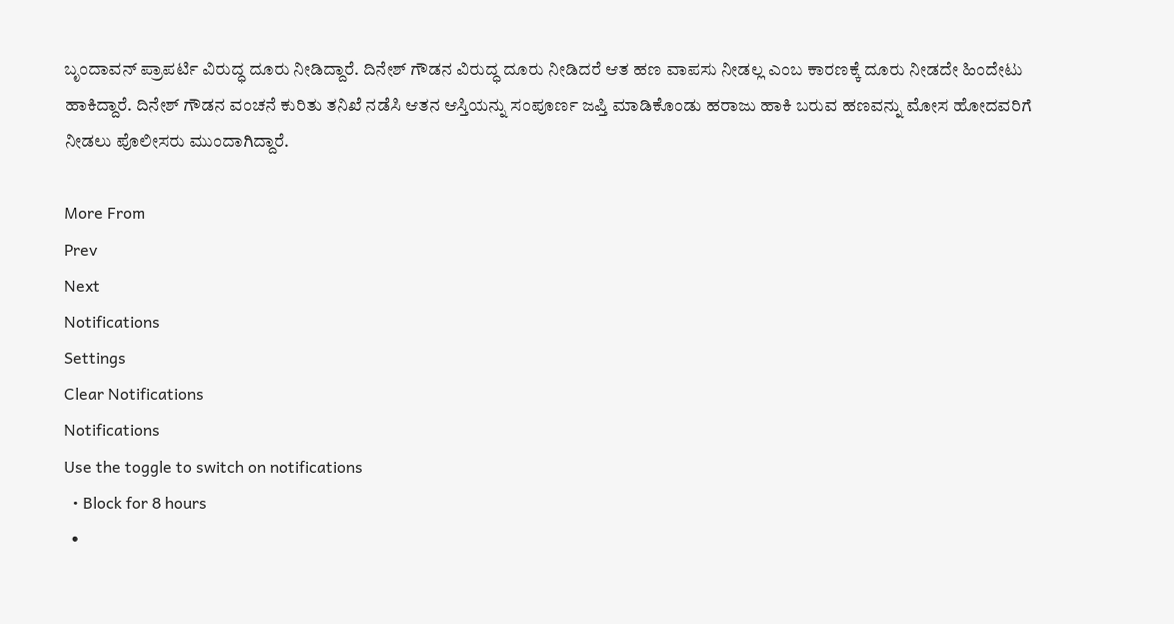ಬೃಂದಾವನ್ ಪ್ರಾಪರ್ಟಿ ವಿರುದ್ಧ ದೂರು ನೀಡಿದ್ದಾರೆ. ದಿನೇಶ್ ಗೌಡನ ವಿರುದ್ಧ ದೂರು ನೀಡಿದರೆ ಆತ ಹಣ ವಾಪಸು ನೀಡಲ್ಲ ಎಂಬ ಕಾರಣಕ್ಕೆ ದೂರು ನೀಡದೇ ಹಿಂದೇಟು ಹಾಕಿದ್ದಾರೆ. ದಿನೇಶ್ ಗೌಡನ ವಂಚನೆ ಕುರಿತು ತನಿಖೆ ನಡೆಸಿ ಆತನ ಆಸ್ತಿಯನ್ನು ಸಂಪೂರ್ಣ ಜಪ್ತಿ ಮಾಡಿಕೊಂಡು ಹರಾಜು ಹಾಕಿ ಬರುವ ಹಣವನ್ನು ಮೋಸ ಹೋದವರಿಗೆ ನೀಡಲು ಪೊಲೀಸರು ಮುಂದಾಗಿದ್ದಾರೆ.

More From
Prev
Next
Notifications
Settings
Clear Notifications
Notifications
Use the toggle to switch on notifications
  • Block for 8 hours
  •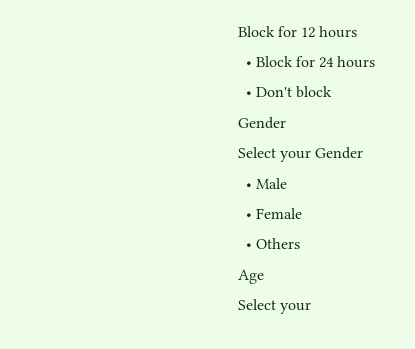Block for 12 hours
  • Block for 24 hours
  • Don't block
Gender
Select your Gender
  • Male
  • Female
  • Others
Age
Select your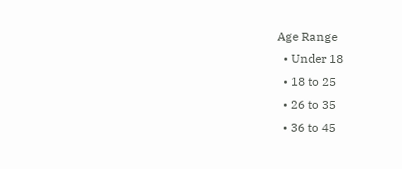Age Range
  • Under 18
  • 18 to 25
  • 26 to 35
  • 36 to 45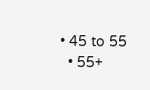• 45 to 55
  • 55+